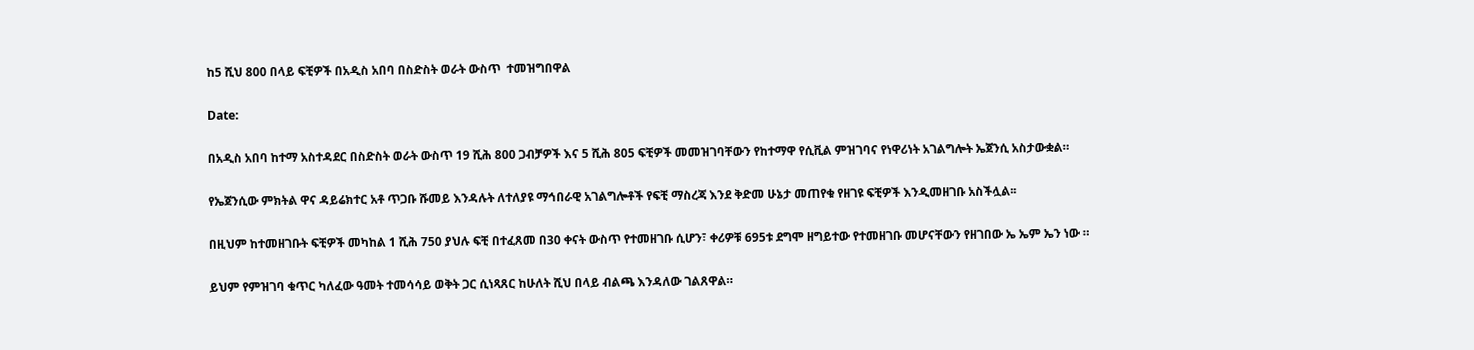ከ5 ሺህ 800 በላይ ፍቺዎች በአዲስ አበባ በስድስት ወራት ውስጥ  ተመዝግበዋል

Date:

በአዲስ አበባ ከተማ አስተዳደር በስድስት ወራት ውስጥ 19 ሺሕ 800 ጋብቻዎች እና 5 ሺሕ 805 ፍቺዎች መመዝገባቸውን የከተማዋ የሲቪል ምዝገባና የነዋሪነት አገልግሎት ኤጀንሲ አስታውቋል።

የኤጀንሲው ምክትል ዋና ዳይሬክተር አቶ ጥጋቡ ሹመይ እንዳሉት ለተለያዩ ማኅበራዊ አገልግሎቶች የፍቺ ማስረጃ እንደ ቅድመ ሁኔታ መጠየቁ የዘገዩ ፍቺዎች እንዲመዘገቡ አስችሏል፡፡

በዚህም ከተመዘገቡት ፍቺዎች መካከል 1 ሺሕ 750 ያህሉ ፍቺ በተፈጸመ በ30 ቀናት ውስጥ የተመዘገቡ ሲሆን፣ ቀሪዎቹ 695ቱ ደግሞ ዘግይተው የተመዘገቡ መሆናቸውን የዘገበው ኤ ኤም ኤን ነው ።

ይህም የምዝገባ ቁጥር ካለፈው ዓመት ተመሳሳይ ወቅት ጋር ሲነጻጸር ከሁለት ሺህ በላይ ብልጫ እንዳለው ገልጸዋል።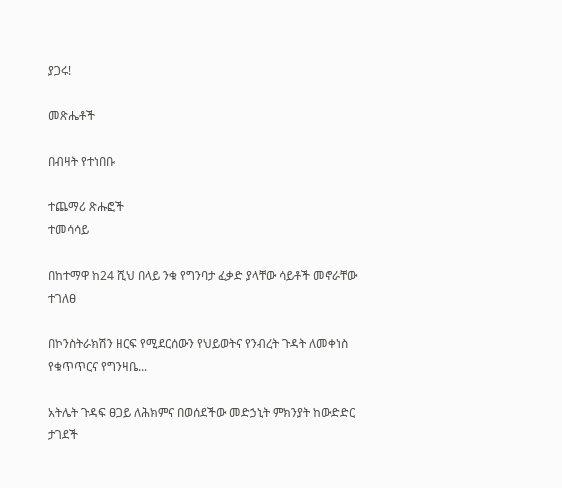ያጋሩ!

መጽሔቶች

በብዛት የተነበቡ

ተጨማሪ ጽሑፎች
ተመሳሳይ

በከተማዋ ከ24 ሺህ በላይ ንቁ የግንባታ ፈቃድ ያላቸው ሳይቶች መኖራቸው ተገለፀ

በኮንስትራክሽን ዘርፍ የሚደርሰውን የህይወትና የንብረት ጉዳት ለመቀነስ የቁጥጥርና የግንዛቤ...

አትሌት ጉዳፍ ፀጋይ ለሕክምና በወሰደችው መድኃኒት ምክንያት ከውድድር ታገደች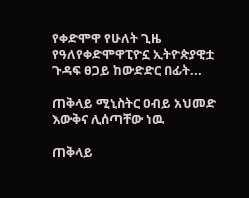የቀድሞዋ የሁለት ጊዜ የዓለየቀድሞዋፒዮኗ ኢትዮጵያዊቷ ጉዳፍ ፀጋይ ከውድድር በፊት...

ጠቅላይ ሚኒስትር ዐብይ አህመድ እውቅና ሊሰጣቸው ነዉ

ጠቅላይ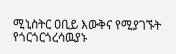ሚኒስትር ዐቢይ እውቅና የሚያገኙት የጎርጎርጎረሳዉያኑ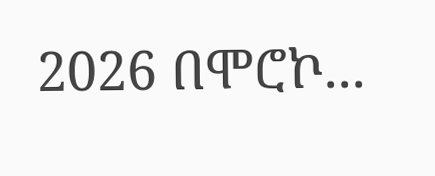2026 በሞሮኮ...